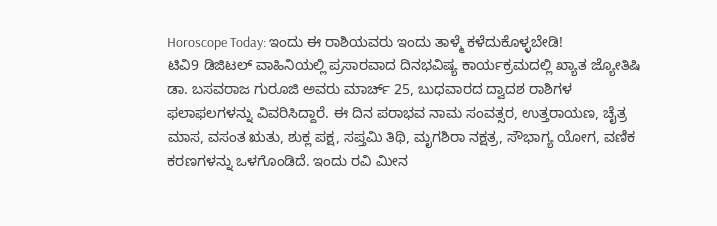Horoscope Today: ಇಂದು ಈ ರಾಶಿಯವರು ಇಂದು ತಾಳ್ಮೆ ಕಳೆದುಕೊಳ್ಳಬೇಡಿ!
ಟಿವಿ9 ಡಿಜಿಟಲ್ ವಾಹಿನಿಯಲ್ಲಿ ಪ್ರಸಾರವಾದ ದಿನಭವಿಷ್ಯ ಕಾರ್ಯಕ್ರಮದಲ್ಲಿ ಖ್ಯಾತ ಜ್ಯೋತಿಷಿ ಡಾ. ಬಸವರಾಜ ಗುರೂಜಿ ಅವರು ಮಾರ್ಚ್ 25, ಬುಧವಾರದ ದ್ವಾದಶ ರಾಶಿಗಳ ಫಲಾಫಲಗಳನ್ನು ವಿವರಿಸಿದ್ದಾರೆ. ಈ ದಿನ ಪರಾಭವ ನಾಮ ಸಂವತ್ಸರ, ಉತ್ತರಾಯಣ, ಚೈತ್ರ ಮಾಸ, ವಸಂತ ಋತು, ಶುಕ್ಲ ಪಕ್ಷ, ಸಪ್ತಮಿ ತಿಥಿ, ಮೃಗಶಿರಾ ನಕ್ಷತ್ರ, ಸೌಭಾಗ್ಯ ಯೋಗ, ವಣಿಕ ಕರಣಗಳನ್ನು ಒಳಗೊಂಡಿದೆ. ಇಂದು ರವಿ ಮೀನ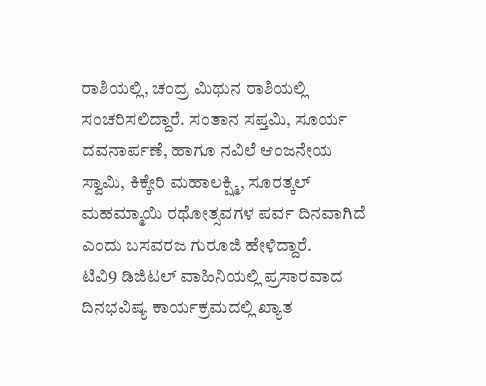ರಾಶಿಯಲ್ಲಿ, ಚಂದ್ರ ಮಿಥುನ ರಾಶಿಯಲ್ಲಿ ಸಂಚರಿಸಲಿದ್ದಾರೆ. ಸಂತಾನ ಸಪ್ತಮಿ, ಸೂರ್ಯ ದವನಾರ್ಪಣೆ, ಹಾಗೂ ನವಿಲೆ ಆಂಜನೇಯ ಸ್ವಾಮಿ, ಕಿಕ್ಕೇರಿ ಮಹಾಲಕ್ಷ್ಮಿ, ಸೂರತ್ಕಲ್ ಮಹಮ್ಮಾಯಿ ರಥೋತ್ಸವಗಳ ಪರ್ವ ದಿನವಾಗಿದೆ ಎಂದು ಬಸವರಜ ಗುರೂಜಿ ಹೇಳಿದ್ದಾರೆ.
ಟಿವಿ9 ಡಿಜಿಟಲ್ ವಾಹಿನಿಯಲ್ಲಿ ಪ್ರಸಾರವಾದ ದಿನಭವಿಷ್ಯ ಕಾರ್ಯಕ್ರಮದಲ್ಲಿ ಖ್ಯಾತ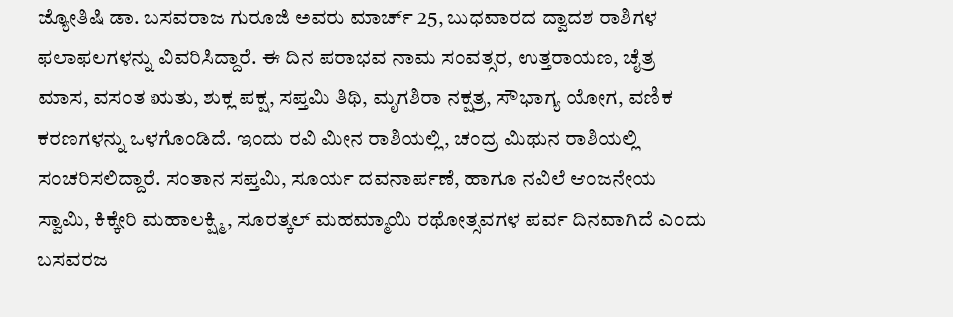ಜ್ಯೋತಿಷಿ ಡಾ. ಬಸವರಾಜ ಗುರೂಜಿ ಅವರು ಮಾರ್ಚ್ 25, ಬುಧವಾರದ ದ್ವಾದಶ ರಾಶಿಗಳ ಫಲಾಫಲಗಳನ್ನು ವಿವರಿಸಿದ್ದಾರೆ. ಈ ದಿನ ಪರಾಭವ ನಾಮ ಸಂವತ್ಸರ, ಉತ್ತರಾಯಣ, ಚೈತ್ರ ಮಾಸ, ವಸಂತ ಋತು, ಶುಕ್ಲ ಪಕ್ಷ, ಸಪ್ತಮಿ ತಿಥಿ, ಮೃಗಶಿರಾ ನಕ್ಷತ್ರ, ಸೌಭಾಗ್ಯ ಯೋಗ, ವಣಿಕ ಕರಣಗಳನ್ನು ಒಳಗೊಂಡಿದೆ. ಇಂದು ರವಿ ಮೀನ ರಾಶಿಯಲ್ಲಿ, ಚಂದ್ರ ಮಿಥುನ ರಾಶಿಯಲ್ಲಿ ಸಂಚರಿಸಲಿದ್ದಾರೆ. ಸಂತಾನ ಸಪ್ತಮಿ, ಸೂರ್ಯ ದವನಾರ್ಪಣೆ, ಹಾಗೂ ನವಿಲೆ ಆಂಜನೇಯ ಸ್ವಾಮಿ, ಕಿಕ್ಕೇರಿ ಮಹಾಲಕ್ಷ್ಮಿ, ಸೂರತ್ಕಲ್ ಮಹಮ್ಮಾಯಿ ರಥೋತ್ಸವಗಳ ಪರ್ವ ದಿನವಾಗಿದೆ ಎಂದು ಬಸವರಜ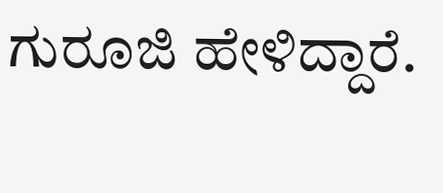ಗುರೂಜಿ ಹೇಳಿದ್ದಾರೆ.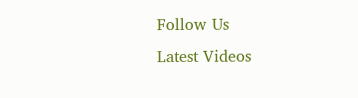Follow Us
Latest Videos